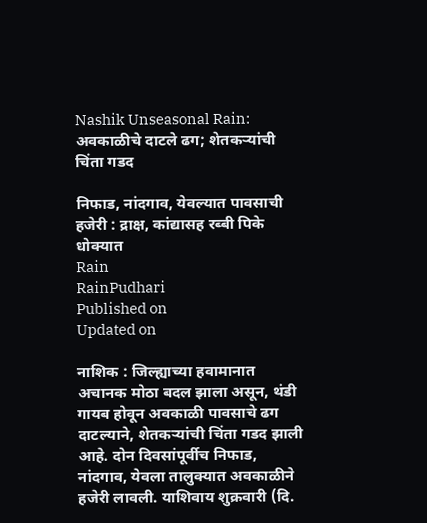Nashik Unseasonal Rain: अवकाळीचे दाटले ढग; शेतकऱ्यांची चिंता गडद

निफाड, नांदगाव, येवल्यात पावसाची हजेरी : द्राक्ष, कांद्यासह रब्बी पिके धोक्यात
Rain
RainPudhari
Published on
Updated on

नाशिक : जिल्ह्याच्या हवामानात अचानक मोठा बदल झाला असून, थंडी गायब होवून अवकाळी पावसाचे ढग दाटल्याने, शेतकऱ्यांची चिंता गडद झाली आहे. दोन दिवसांपूर्वीच निफाड, नांदगाव, येवला तालुक्यात अवकाळीने हजेरी लावली. याशिवाय शुक्रवारी (दि.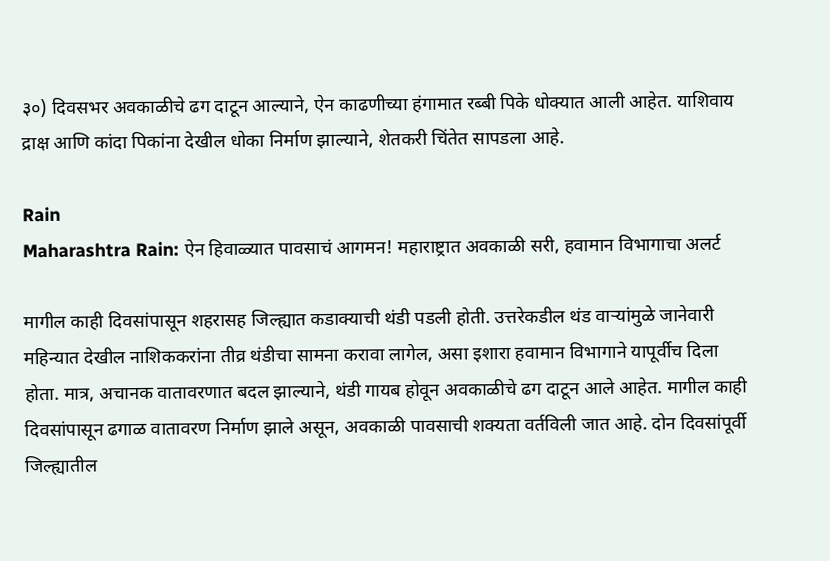३०) दिवसभर अवकाळीचे ढग दाटून आल्याने, ऐन काढणीच्या हंगामात रब्बी पिके धोक्यात आली आहेत. याशिवाय द्राक्ष आणि कांदा पिकांना देखील धोका निर्माण झाल्याने, शेतकरी चिंतेत सापडला आहे.

Rain
Maharashtra Rain: ऐन हिवाळ्यात पावसाचं आगमन! महाराष्ट्रात अवकाळी सरी, हवामान विभागाचा अलर्ट

मागील काही दिवसांपासून शहरासह जिल्ह्यात कडाक्याची थंडी पडली होती. उत्तरेकडील थंड वाऱ्यांमुळे जानेवारी महिन्यात देखील नाशिककरांना तीव्र थंडीचा सामना करावा लागेल, असा इशारा हवामान विभागाने यापूर्वीच दिला होता. मात्र, अचानक वातावरणात बदल झाल्याने, थंडी गायब होवून अवकाळीचे ढग दाटून आले आहेत. मागील काही दिवसांपासून ढगाळ वातावरण निर्माण झाले असून, अवकाळी पावसाची शक्यता वर्तविली जात आहे. दोन दिवसांपूर्वी जिल्ह्यातील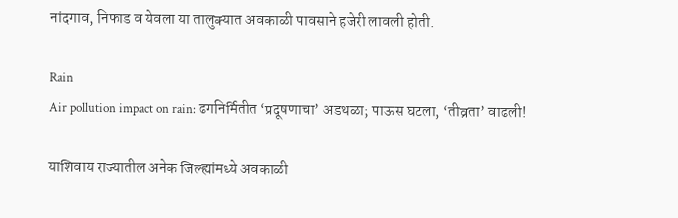नांदगाव, निफाड व येवला या तालुक्यात अवकाळी पावसाने हजेरी लावली होती.

Rain
Air pollution impact on rain: ढगनिर्मितीत ‌‘प्रदूषणाचा‌’ अडथळा; पाऊस घटला, ‘तीव्रता‌’ वाढली!

याशिवाय राज्यातील अनेक जिल्ह्यांमध्ये अवकाळी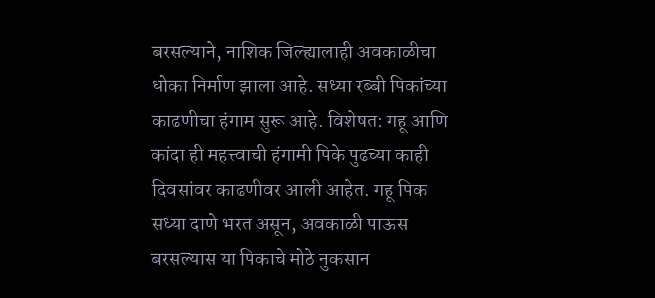बरसल्याने, नाशिक जिल्ह्यालाही अवकाळीचा धोका निर्माण झाला आहे. सध्या रब्बी पिकांच्या काढणीचा हंगाम सुरू आहे. विशेषत: गहू आणि कांदा ही महत्त्वाची हंगामी पिके पुढच्या काही दिवसांवर काढणीवर आली आहेत. गहू पिक सध्या दाणे भरत असून, अवकाळी पाऊस बरसल्यास या पिकाचे मोठे नुकसान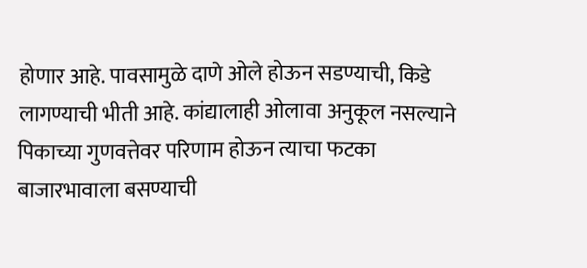होणार आहे. पावसामुळे दाणे ओले होऊन सडण्याची, किडे लागण्याची भीती आहे. कांद्यालाही ओलावा अनुकूल नसल्याने पिकाच्या गुणवत्तेवर परिणाम होऊन त्याचा फटका बाजारभावाला बसण्याची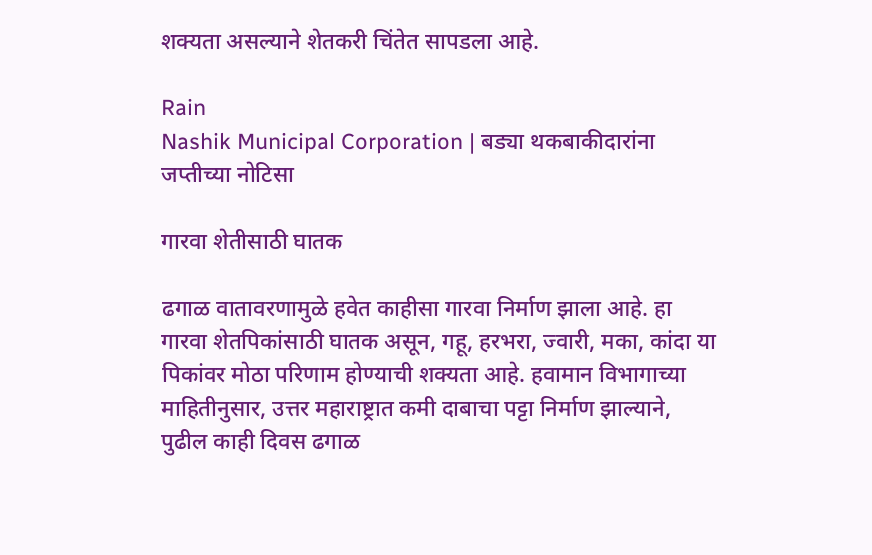शक्यता असल्याने शेतकरी चिंतेत सापडला आहे.

Rain
Nashik Municipal Corporation | बड्या थकबाकीदारांना जप्तीच्या नोटिसा

गारवा शेतीसाठी घातक

ढगाळ वातावरणामुळे हवेत काहीसा गारवा निर्माण झाला आहे. हा गारवा शेतपिकांसाठी घातक असून, गहू, हरभरा, ज्वारी, मका, कांदा या पिकांवर मोठा परिणाम होण्याची शक्यता आहे. हवामान विभागाच्या माहितीनुसार, उत्तर महाराष्ट्रात कमी दाबाचा पट्टा निर्माण झाल्याने, पुढील काही दिवस ढगाळ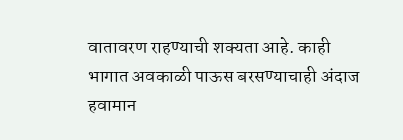वातावरण राहण्याची शक्यता आहे. काही भागात अवकाळी पाऊस बरसण्याचाही अंदाज हवामान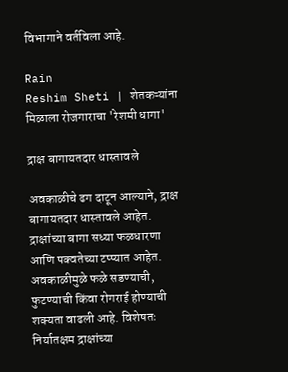विभागाने वर्तविला आहे.

Rain
Reshim Sheti | शेतकऱ्यांना मिळाला रोजगाराचा 'रेशमी धागा'

द्राक्ष बागायतदार धास्तावले

अवकाळीचे ढग दाटून आल्याने, द्राक्ष बागायतदार धास्तावले आहेत. द्राक्षांच्या बागा सध्या फळधारणा आणि पक्वतेच्या टप्प्यात आहेत. अवकाळीमुळे फळे सडण्याची, फुटण्याची किंवा रोगराई होण्याची शक्यता वाढली आहे. विशेषतः निर्यातक्षम द्राक्षांच्या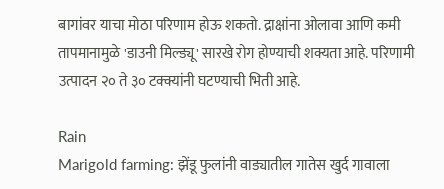बागांवर याचा मोठा परिणाम होऊ शकतो. द्राक्षांना ओलावा आणि कमी तापमानामुळे 'डाउनी मिल्ड्यू' सारखे रोग होण्याची शक्यता आहे. परिणामी उत्पादन २० ते ३० टक्क्यांनी घटण्याची भिती आहे.

Rain
Marigold farming: झेंडू फुलांनी वाड्यातील गातेस खुर्द गावाला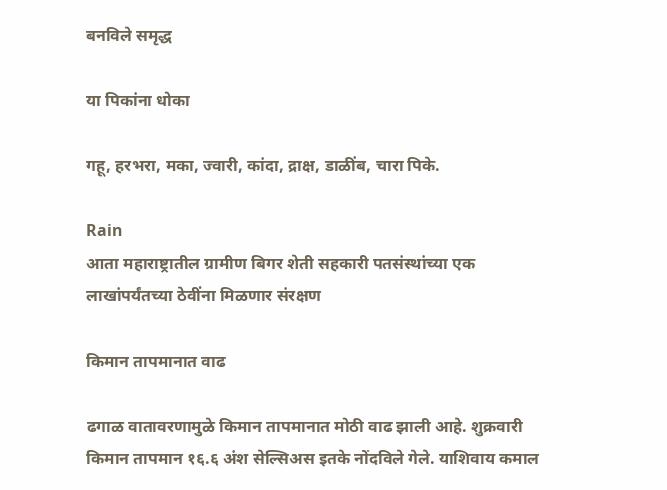बनविले समृद्ध

या पिकांना धोका

गहू, हरभरा, मका, ज्वारी, कांदा, द्राक्ष, डाळींब, चारा पिके.

Rain
आता महाराष्ट्रातील ग्रामीण बिगर शेती सहकारी पतसंस्थांच्या एक लाखांपर्यंतच्या ठेवींना मिळणार संरक्षण

किमान तापमानात वाढ

ढगाळ वातावरणामुळे किमान तापमानात मोठी वाढ झाली आहे. शुक्रवारी किमान तापमान १६.६ अंश सेल्सिअस इतके नोंदविले गेले. याशिवाय कमाल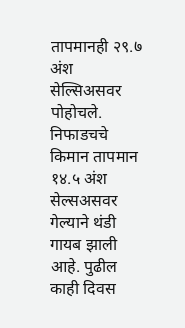तापमानही २९.७ अंश सेल्सिअसवर पोहोचले. निफाडचचे किमान तापमान १४.५ अंश सेल्सअसवर गेल्याने थंडी गायब झाली आहे. पुढील काही दिवस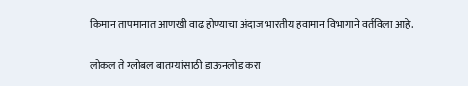किमान तापमानात आणखी वाढ होण्याचा अंदाज भारतीय हवामान विभागाने वर्तविला आहे.

लोकल ते ग्लोबल बातम्यांसाठी डाऊनलोड करा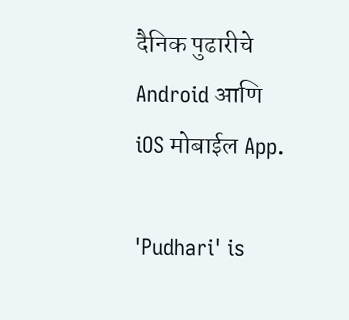दैनिक पुढारीचे Android आणि iOS मोबाईल App.

'Pudhari' is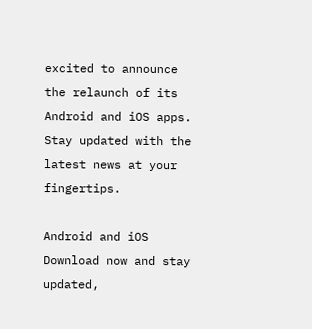excited to announce the relaunch of its Android and iOS apps. Stay updated with the latest news at your fingertips.

Android and iOS Download now and stay updated,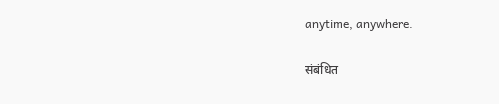anytime, anywhere.

संबंधित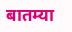बातम्या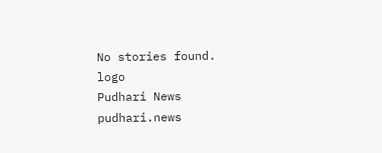No stories found.
logo
Pudhari News
pudhari.news